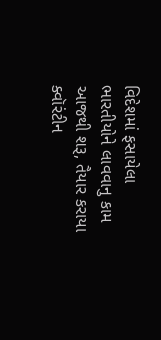વિદેશમાં ફસાયેલા ભારતીયોને લાવવાનુ કામ આજથી શરૂ, તૈયાર કરાયા ક્વૉરંટીન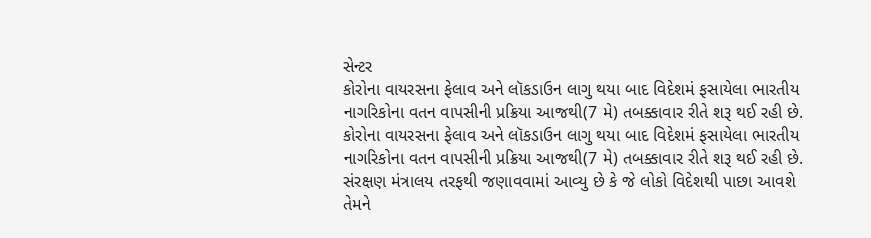સેન્ટર
કોરોના વાયરસના ફેલાવ અને લૉકડાઉન લાગુ થયા બાદ વિદેશમં ફસાયેલા ભારતીય નાગરિકોના વતન વાપસીની પ્રક્રિયા આજથી(7 મે) તબક્કાવાર રીતે શરૂ થઈ રહી છે.
કોરોના વાયરસના ફેલાવ અને લૉકડાઉન લાગુ થયા બાદ વિદેશમં ફસાયેલા ભારતીય નાગરિકોના વતન વાપસીની પ્રક્રિયા આજથી(7 મે) તબક્કાવાર રીતે શરૂ થઈ રહી છે. સંરક્ષણ મંત્રાલય તરફથી જણાવવામાં આવ્યુ છે કે જે લોકો વિદેશથી પાછા આવશે તેમને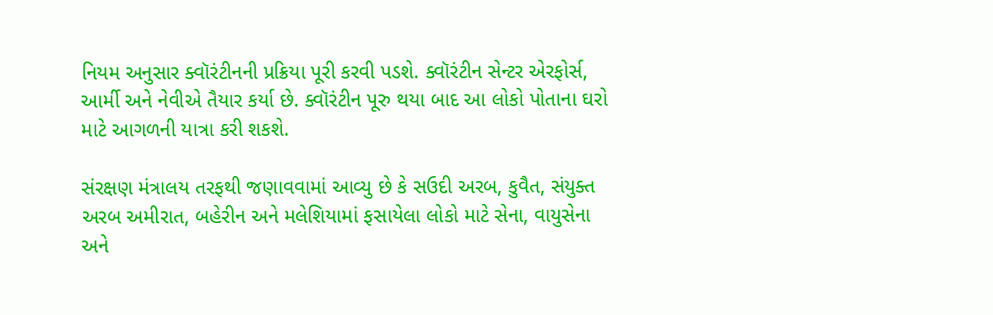નિયમ અનુસાર ક્વૉરંટીનની પ્રક્રિયા પૂરી કરવી પડશે. ક્વૉરંટીન સેન્ટર એરફોર્સ, આર્મી અને નેવીએ તૈયાર કર્યા છે. ક્વૉરંટીન પૂરુ થયા બાદ આ લોકો પોતાના ઘરો માટે આગળની યાત્રા કરી શકશે.

સંરક્ષણ મંત્રાલય તરફથી જણાવવામાં આવ્યુ છે કે સઉદી અરબ, કુવૈત, સંયુક્ત અરબ અમીરાત, બહેરીન અને મલેશિયામાં ફસાયેલા લોકો માટે સેના, વાયુસેના અને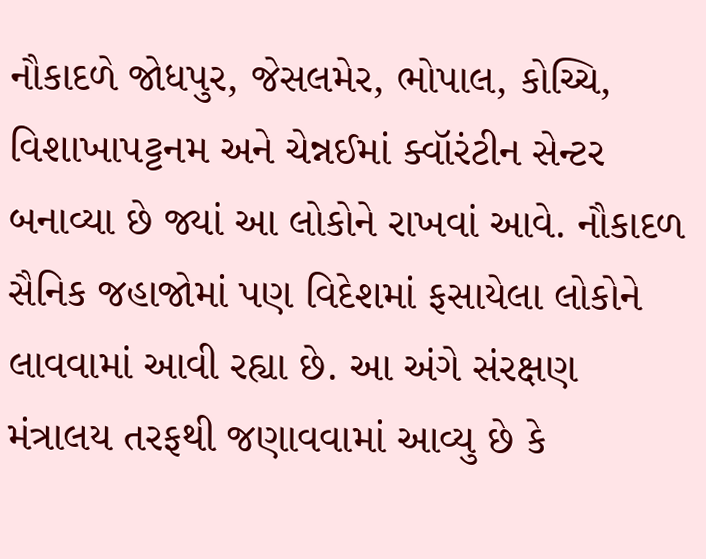નૌકાદળે જોધપુર, જેસલમેર, ભોપાલ, કોચ્ચિ, વિશાખાપટ્ટનમ અને ચેન્નઈમાં ક્વૉરંટીન સેન્ટર બનાવ્યા છે જ્યાં આ લોકોને રાખવાં આવે. નૌકાદળ સૈનિક જહાજોમાં પણ વિદેશમાં ફસાયેલા લોકોને લાવવામાં આવી રહ્યા છે. આ અંગે સંરક્ષણ મંત્રાલય તરફથી જણાવવામાં આવ્યુ છે કે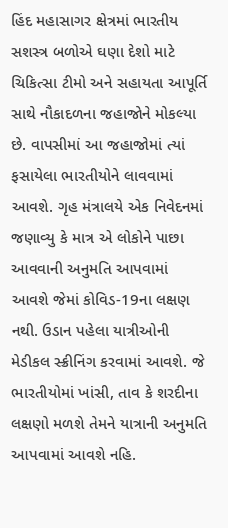હિંદ મહાસાગર ક્ષેત્રમાં ભારતીય સશસ્ત્ર બળોએ ઘણા દેશો માટે ચિકિત્સા ટીમો અને સહાયતા આપૂર્તિ સાથે નૌકાદળના જહાજોને મોકલ્યા છે. વાપસીમાં આ જહાજોમાં ત્યાં ફસાયેલા ભારતીયોને લાવવામાં આવશે. ગૃહ મંત્રાલયે એક નિવેદનમાં જણાવ્યુ કે માત્ર એ લોકોને પાછા આવવાની અનુમતિ આપવામાં આવશે જેમાં કોવિડ-19ના લક્ષણ નથી. ઉડાન પહેલા યાત્રીઓની મેડીકલ સ્ક્રીનિંગ કરવામાં આવશે. જે ભારતીયોમાં ખાંસી, તાવ કે શરદીના લક્ષણો મળશે તેમને યાત્રાની અનુમતિ આપવામાં આવશે નહિ.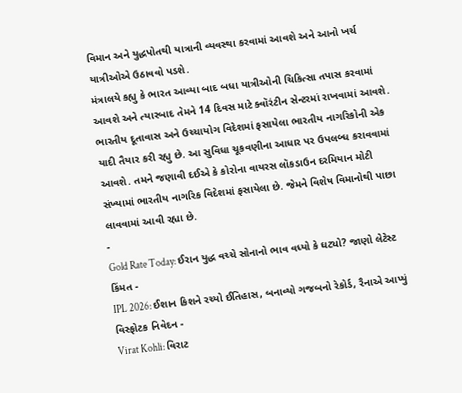વિમાન અને યુદ્ધપોતથી યાત્રાની વ્યવસ્થા કરવામાં આવશે અને આનો ખર્ચ યાત્રીઓએ ઉઠાવવો પડશે.
મંત્રાલયે કહ્યુ કે ભારત આવ્યા બાદ બધા યાત્રીઓની ચિકિત્સા તપાસ કરવામાં આવશે અને ત્યારબાદ તેમને 14 દિવસ માટે ક્વૉરંટીન સેન્ટરમાં રાખવામાં આવશે. ભારતીય દૂતાવાસ અને ઉચ્ચાયોગ વિદેશમાં ફસાયેલા ભારતીય નાગરિકોની એક યાદી તૈયાર કરી રહ્યુ છે. આ સુવિધા ચૂકવણીના આધાર પર ઉપલબ્ધ કરાવવામાં આવશે. તમને જણાવી દઈએ કે કોરોના વાયરસ લૉકડાઉન દરમિયાન મોટી સંખ્યામાં ભારતીય નાગરિક વિદેશમાં ફસાયેલા છે. જેમને વિશેષ વિમાનોથી પાછા લાવવામાં આવી રહ્યા છે.
-
Gold Rate Today: ઈરાન યુદ્ધ વચ્ચે સોનાનો ભાવ વધ્યો કે ઘટ્યો? જાણો લેટેસ્ટ કિંમત -
IPL 2026: ઈશાન કિશને રચ્યો ઈતિહાસ, બનાવ્યો ગજબનો રેકોર્ડ, રૈનાએ આપ્યું વિસ્ફોટક નિવેદન -
Virat Kohli: વિરાટ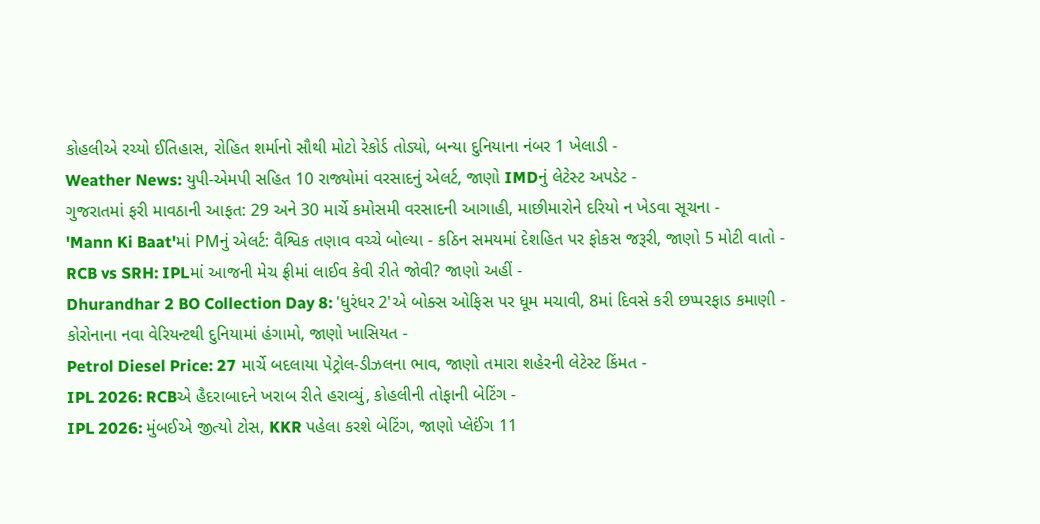કોહલીએ રચ્યો ઈતિહાસ, રોહિત શર્માનો સૌથી મોટો રેકોર્ડ તોડ્યો, બન્યા દુનિયાના નંબર 1 ખેલાડી -
Weather News: યુપી-એમપી સહિત 10 રાજ્યોમાં વરસાદનું એલર્ટ, જાણો IMDનું લેટેસ્ટ અપડેટ -
ગુજરાતમાં ફરી માવઠાની આફત: 29 અને 30 માર્ચે કમોસમી વરસાદની આગાહી, માછીમારોને દરિયો ન ખેડવા સૂચના -
'Mann Ki Baat'માં PMનું એલર્ટ: વૈશ્વિક તણાવ વચ્ચે બોલ્યા - કઠિન સમયમાં દેશહિત પર ફોકસ જરૂરી, જાણો 5 મોટી વાતો -
RCB vs SRH: IPLમાં આજની મેચ ફ્રીમાં લાઈવ કેવી રીતે જોવી? જાણો અહીં -
Dhurandhar 2 BO Collection Day 8: 'ધુરંધર 2'એ બોક્સ ઓફિસ પર ધૂમ મચાવી, 8માં દિવસે કરી છપ્પરફાડ કમાણી -
કોરોનાના નવા વેરિયન્ટથી દુનિયામાં હંગામો, જાણો ખાસિયત -
Petrol Diesel Price: 27 માર્ચે બદલાયા પેટ્રોલ-ડીઝલના ભાવ, જાણો તમારા શહેરની લેટેસ્ટ કિંમત -
IPL 2026: RCBએ હૈદરાબાદને ખરાબ રીતે હરાવ્યું, કોહલીની તોફાની બેટિંગ -
IPL 2026: મુંબઈએ જીત્યો ટોસ, KKR પહેલા કરશે બેટિંગ, જાણો પ્લેઈંગ 11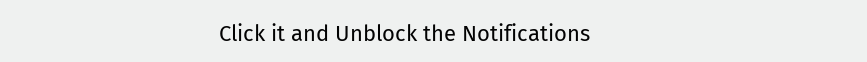Click it and Unblock the Notifications